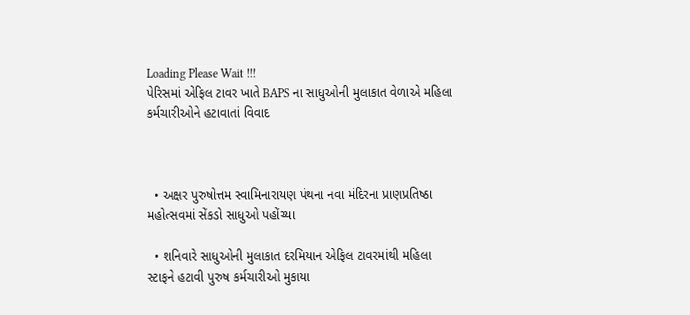Loading Please Wait !!!
પેરિસમાં એફિલ ટાવર ખાતે BAPS ના સાધુઓની મુલાકાત વેળાએ મહિલા કર્મચારીઓને હટાવાતાં વિવાદ



  • અક્ષર પુરુષોત્તમ સ્વામિનારાયણ પંથના નવા મંદિરના પ્રાણપ્રતિષ્ઠા મહોત્સવમાં સેંકડો સાધુઓ પહોંચ્યા

  • શનિવારે સાધુઓની મુલાકાત દરમિયાન એફિલ ટાવરમાંથી મહિલા સ્ટાફને હટાવી પુરુષ કર્મચારીઓ મુકાયા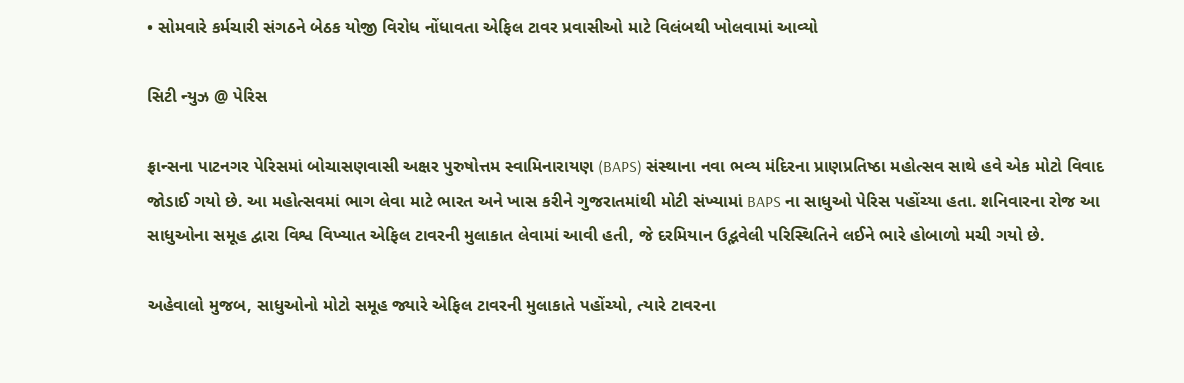• સોમવારે કર્મચારી સંગઠને બેઠક યોજી વિરોધ નોંધાવતા એફિલ ટાવર પ્રવાસીઓ માટે વિલંબથી ખોલવામાં આવ્યો

સિટી ન્યુઝ @ પેરિસ

ફ્રાન્સના પાટનગર પેરિસમાં બોચાસણવાસી અક્ષર પુરુષોત્તમ સ્વામિનારાયણ (BAPS) સંસ્થાના નવા ભવ્ય મંદિરના પ્રાણપ્રતિષ્ઠા મહોત્સવ સાથે હવે એક મોટો વિવાદ જોડાઈ ગયો છે. આ મહોત્સવમાં ભાગ લેવા માટે ભારત અને ખાસ કરીને ગુજરાતમાંથી મોટી સંખ્યામાં BAPS ના સાધુઓ પેરિસ પહોંચ્યા હતા. શનિવારના રોજ આ સાધુઓના સમૂહ દ્વારા વિશ્વ વિખ્યાત એફિલ ટાવરની મુલાકાત લેવામાં આવી હતી, જે દરમિયાન ઉદ્ભવેલી પરિસ્થિતિને લઈને ભારે હોબાળો મચી ગયો છે.

અહેવાલો મુજબ, સાધુઓનો મોટો સમૂહ જ્યારે એફિલ ટાવરની મુલાકાતે પહોંચ્યો, ત્યારે ટાવરના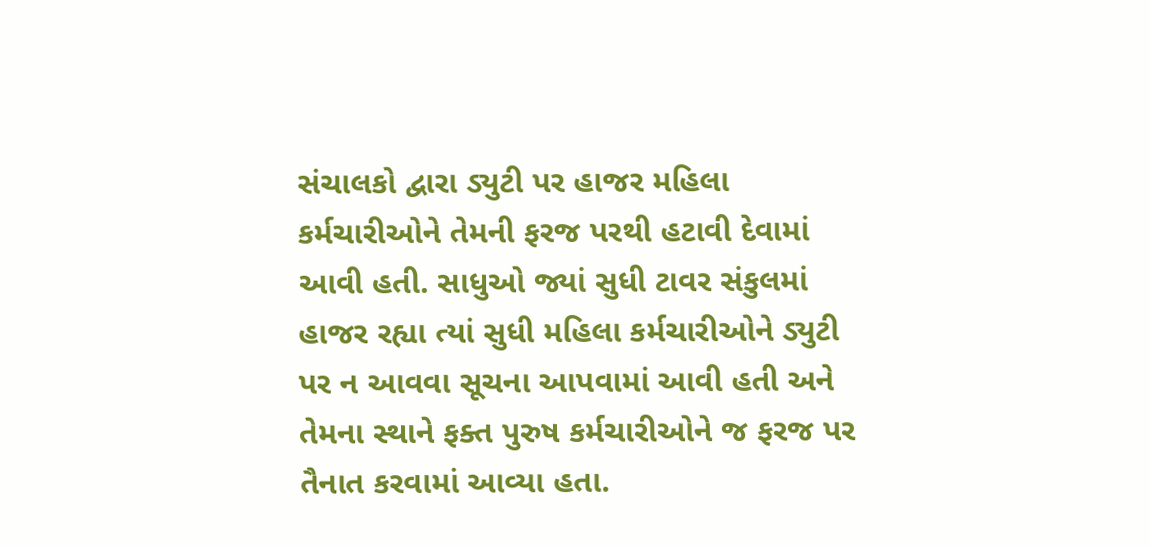સંચાલકો દ્વારા ડ્યુટી પર હાજર મહિલા કર્મચારીઓને તેમની ફરજ પરથી હટાવી દેવામાં આવી હતી. સાધુઓ જ્યાં સુધી ટાવર સંકુલમાં હાજર રહ્યા ત્યાં સુધી મહિલા કર્મચારીઓને ડ્યુટી પર ન આવવા સૂચના આપવામાં આવી હતી અને તેમના સ્થાને ફક્ત પુરુષ કર્મચારીઓને જ ફરજ પર તૈનાત કરવામાં આવ્યા હતા.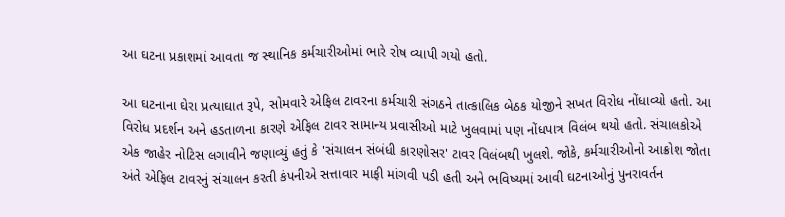આ ઘટના પ્રકાશમાં આવતા જ સ્થાનિક કર્મચારીઓમાં ભારે રોષ વ્યાપી ગયો હતો.

આ ઘટનાના ઘેરા પ્રત્યાઘાત રૂપે, સોમવારે એફિલ ટાવરના કર્મચારી સંગઠને તાત્કાલિક બેઠક યોજીને સખત વિરોધ નોંધાવ્યો હતો. આ વિરોધ પ્રદર્શન અને હડતાળના કારણે એફિલ ટાવર સામાન્ય પ્રવાસીઓ માટે ખુલવામાં પણ નોંધપાત્ર વિલંબ થયો હતો. સંચાલકોએ એક જાહેર નોટિસ લગાવીને જણાવ્યું હતું કે 'સંચાલન સંબંધી કારણોસર' ટાવર વિલંબથી ખુલશે. જોકે, કર્મચારીઓનો આક્રોશ જોતા અંતે એફિલ ટાવરનું સંચાલન કરતી કંપનીએ સત્તાવાર માફી માંગવી પડી હતી અને ભવિષ્યમાં આવી ઘટનાઓનું પુનરાવર્તન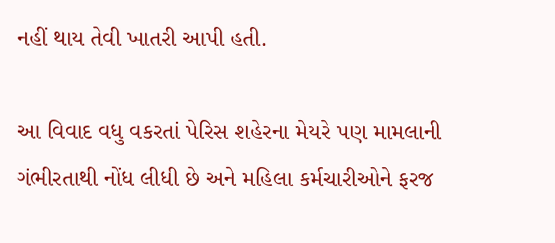નહીં થાય તેવી ખાતરી આપી હતી.

આ વિવાદ વધુ વકરતાં પેરિસ શહેરના મેયરે પણ મામલાની ગંભીરતાથી નોંધ લીધી છે અને મહિલા કર્મચારીઓને ફરજ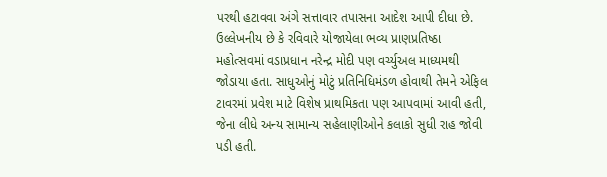પરથી હટાવવા અંગે સત્તાવાર તપાસના આદેશ આપી દીધા છે. ઉલ્લેખનીય છે કે રવિવારે યોજાયેલા ભવ્ય પ્રાણપ્રતિષ્ઠા મહોત્સવમાં વડાપ્રધાન નરેન્દ્ર મોદી પણ વર્ચ્યુઅલ માધ્યમથી જોડાયા હતા. સાધુઓનું મોટું પ્રતિનિધિમંડળ હોવાથી તેમને એફિલ ટાવરમાં પ્રવેશ માટે વિશેષ પ્રાથમિકતા પણ આપવામાં આવી હતી, જેના લીધે અન્ય સામાન્ય સહેલાણીઓને કલાકો સુધી રાહ જોવી પડી હતી.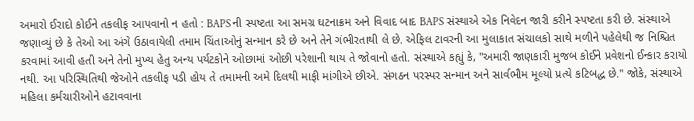અમારો ઈરાદો કોઈને તકલીફ આપવાનો ન હતો : BAPS ની સ્પષ્ટતા આ સમગ્ર ઘટનાક્રમ અને વિવાદ બાદ BAPS સંસ્થાએ એક નિવેદન જારી કરીને સ્પષ્ટતા કરી છે. સંસ્થાએ જણાવ્યું છે કે તેઓ આ અંગે ઉઠાવાયેલી તમામ ચિંતાઓનું સન્માન કરે છે અને તેને ગંભીરતાથી લે છે. એફિલ ટાવરની આ મુલાકાત સંચાલકો સાથે મળીને પહેલેથી જ નિશ્ચિત કરવામાં આવી હતી અને તેનો મુખ્ય હેતુ અન્ય પર્યટકોને ઓછામાં ઓછી પરેશાની થાય તે જોવાનો હતો. સંસ્થાએ કહ્યું કે, "અમારી જાણકારી મુજબ કોઈને પ્રવેશનો ઈન્કાર કરાયો નથી. આ પરિસ્થિતિથી જેઓને તકલીફ પડી હોય તે તમામની અમે દિલથી માફી માંગીએ છીએ. સંગઠન પરસ્પર સન્માન અને સાર્વભૌમ મૂલ્યો પ્રત્યે કટિબદ્ધ છે." જોકે, સંસ્થાએ મહિલા કર્મચારીઓને હટાવવાના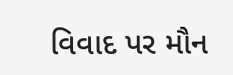વિવાદ પર મૌન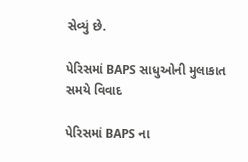સેવ્યું છે.

પેરિસમાં BAPS સાધુઓની મુલાકાત સમયે વિવાદ

પેરિસમાં BAPS ના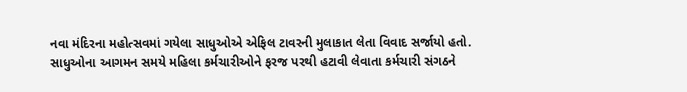નવા મંદિરના મહોત્સવમાં ગયેલા સાધુઓએ એફિલ ટાવરની મુલાકાત લેતા વિવાદ સર્જાયો હતો. સાધુઓના આગમન સમયે મહિલા કર્મચારીઓને ફરજ પરથી હટાવી લેવાતા કર્મચારી સંગઠને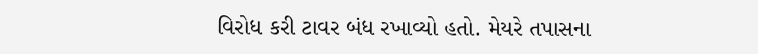વિરોધ કરી ટાવર બંધ રખાવ્યો હતો. મેયરે તપાસના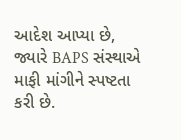આદેશ આપ્યા છે, જ્યારે BAPS સંસ્થાએ માફી માંગીને સ્પષ્ટતા કરી છે.